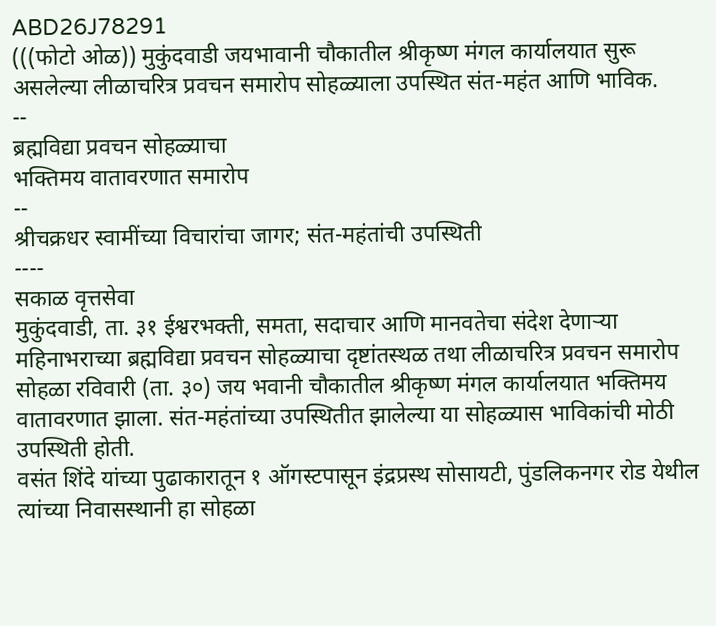ABD26J78291
(((फोटो ओळ)) मुकुंदवाडी जयभावानी चौकातील श्रीकृष्ण मंगल कार्यालयात सुरू असलेल्या लीळाचरित्र प्रवचन समारोप सोहळ्याला उपस्थित संत-महंत आणि भाविक.
--
ब्रह्मविद्या प्रवचन सोहळ्याचा
भक्तिमय वातावरणात समारोप
--
श्रीचक्रधर स्वामींच्या विचारांचा जागर; संत-महंतांची उपस्थिती
----
सकाळ वृत्तसेवा
मुकुंदवाडी, ता. ३१ ईश्वरभक्ती, समता, सदाचार आणि मानवतेचा संदेश देणाऱ्या महिनाभराच्या ब्रह्मविद्या प्रवचन सोहळ्याचा दृष्टांतस्थळ तथा लीळाचरित्र प्रवचन समारोप सोहळा रविवारी (ता. ३०) जय भवानी चौकातील श्रीकृष्ण मंगल कार्यालयात भक्तिमय वातावरणात झाला. संत-महंतांच्या उपस्थितीत झालेल्या या सोहळ्यास भाविकांची मोठी उपस्थिती होती.
वसंत शिंदे यांच्या पुढाकारातून १ ऑगस्टपासून इंद्रप्रस्थ सोसायटी, पुंडलिकनगर रोड येथील त्यांच्या निवासस्थानी हा सोहळा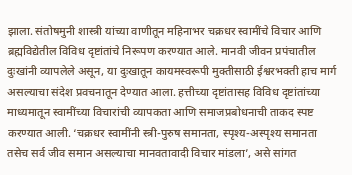झाला. संतोषमुनी शास्त्री यांच्या वाणीतून महिनाभर चक्रधर स्वामींचे विचार आणि ब्रह्मविद्येतील विविध दृष्टांतांचे निरूपण करण्यात आले. मानवी जीवन प्रपंचातील दुःखांनी व्यापलेले असून, या दुःखातून कायमस्वरूपी मुक्तीसाठी ईश्वरभक्ती हाच मार्ग असल्याचा संदेश प्रवचनातून देण्यात आला. हत्तीच्या दृष्टांतासह विविध दृष्टांतांच्या माध्यमातून स्वामींच्या विचारांची व्यापकता आणि समाजप्रबोधनाची ताकद स्पष्ट करण्यात आली. ‘चक्रधर स्वामींनी स्त्री-पुरुष समानता, स्पृश्य-अस्पृश्य समानता तसेच सर्व जीव समान असल्याचा मानवतावादी विचार मांडला’, असे सांगत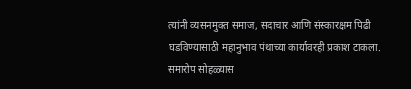त्यांनी व्यसनमुक्त समाज, सदाचार आणि संस्कारक्षम पिढी घडविण्यासाठी महानुभाव पंथाच्या कार्यावरही प्रकाश टाकला.
समारोप सोहळ्यास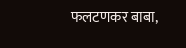फलटणकर बाबा,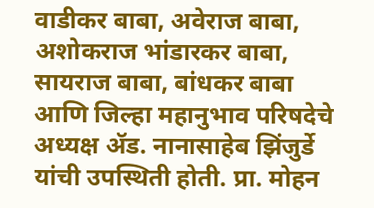वाडीकर बाबा, अवेराज बाबा, अशोकराज भांडारकर बाबा, सायराज बाबा, बांधकर बाबा आणि जिल्हा महानुभाव परिषदेचे अध्यक्ष ॲड. नानासाहेब झिंजुर्डे यांची उपस्थिती होती. प्रा. मोहन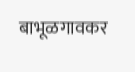बाभूळगावकर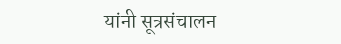यांनी सूत्रसंचालन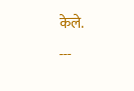केले.
---